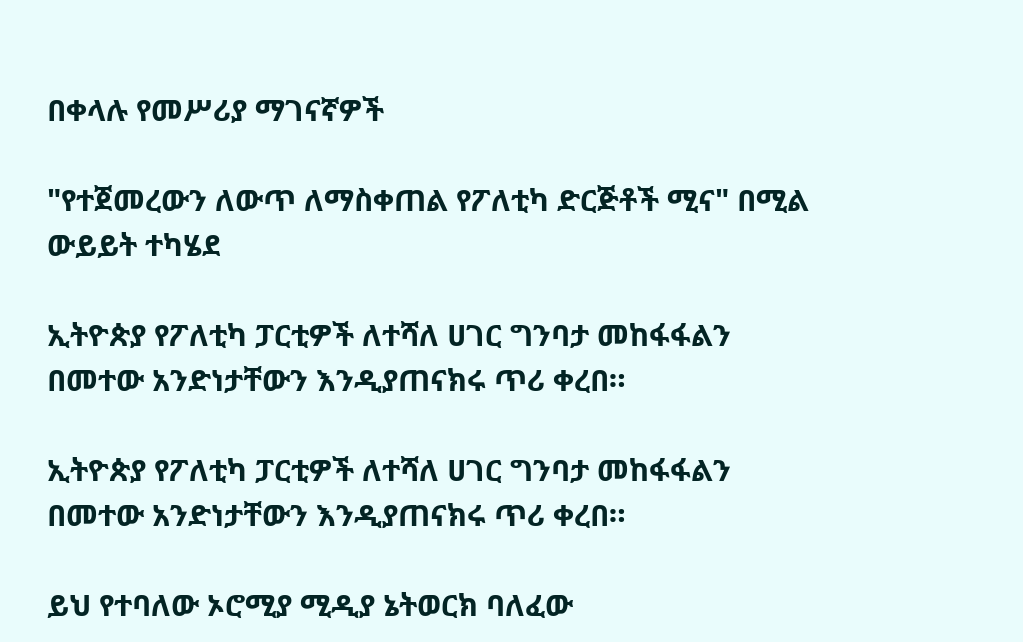በቀላሉ የመሥሪያ ማገናኛዎች

"የተጀመረውን ለውጥ ለማስቀጠል የፖለቲካ ድርጅቶች ሚና" በሚል ውይይት ተካሄደ

ኢትዮጵያ የፖለቲካ ፓርቲዎች ለተሻለ ሀገር ግንባታ መከፋፋልን በመተው አንድነታቸውን እንዲያጠናክሩ ጥሪ ቀረበ።

ኢትዮጵያ የፖለቲካ ፓርቲዎች ለተሻለ ሀገር ግንባታ መከፋፋልን በመተው አንድነታቸውን እንዲያጠናክሩ ጥሪ ቀረበ።

ይህ የተባለው ኦሮሚያ ሚዲያ ኔትወርክ ባለፈው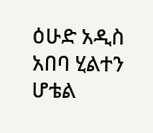ዕሁድ አዲስ አበባ ሂልተን ሆቴል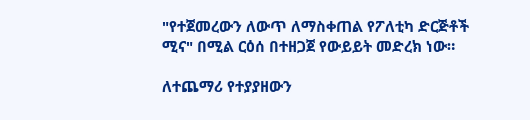"የተጀመረውን ለውጥ ለማስቀጠል የፖለቲካ ድርጅቶች ሚና" በሚል ርዕሰ በተዘጋጀ የውይይት መድረክ ነው።

ለተጨማሪ የተያያዘውን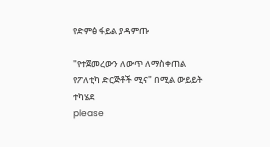የድምፅ ፋይል ያዳምጡ

"የተጀመረውን ለውጥ ለማስቀጠል የፖለቲካ ድርጅቶች ሚና" በሚል ውይይት ተካሄደ
please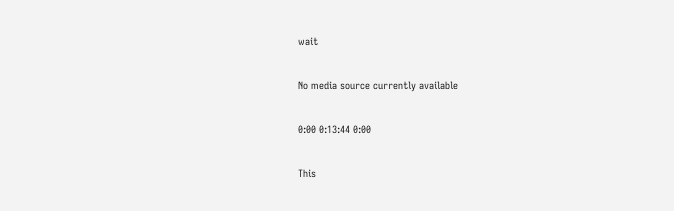wait

No media source currently available

0:00 0:13:44 0:00

This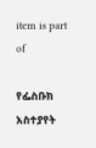item is part of

የፌስቡክ አስተያየት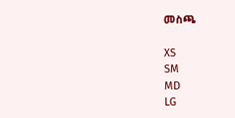መስጫ

XS
SM
MD
LG